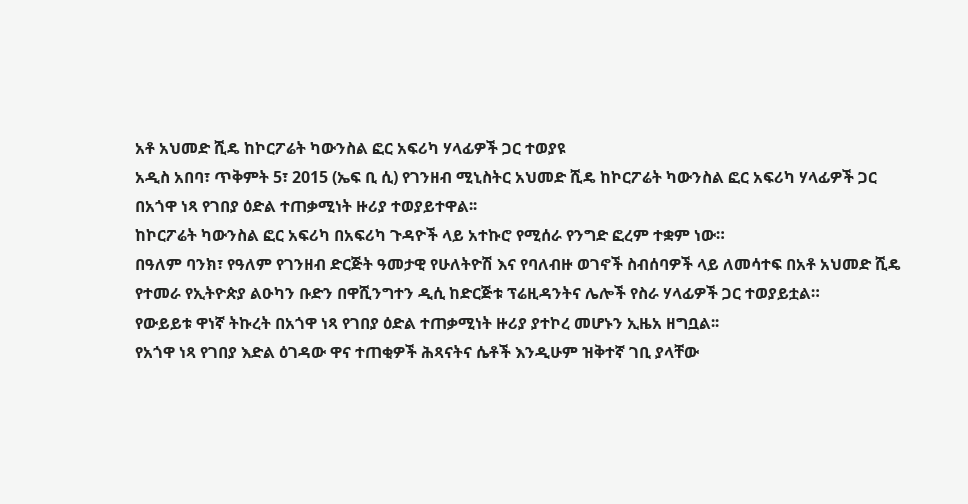አቶ አህመድ ሺዴ ከኮርፖሬት ካውንስል ፎር አፍሪካ ሃላፊዎች ጋር ተወያዩ
አዲስ አበባ፣ ጥቅምት 5፣ 2015 (ኤፍ ቢ ሲ) የገንዘብ ሚኒስትር አህመድ ሺዴ ከኮርፖሬት ካውንስል ፎር አፍሪካ ሃላፊዎች ጋር በአጎዋ ነጻ የገበያ ዕድል ተጠቃሚነት ዙሪያ ተወያይተዋል፡፡
ከኮርፖሬት ካውንስል ፎር አፍሪካ በአፍሪካ ጉዳዮች ላይ አተኩሮ የሚሰራ የንግድ ፎረም ተቋም ነው።
በዓለም ባንክ፣ የዓለም የገንዘብ ድርጅት ዓመታዊ የሁለትዮሽ እና የባለብዙ ወገኖች ስብሰባዎች ላይ ለመሳተፍ በአቶ አህመድ ሺዴ የተመራ የኢትዮጵያ ልዑካን ቡድን በዋሺንግተን ዲሲ ከድርጅቱ ፕሬዚዳንትና ሌሎች የስራ ሃላፊዎች ጋር ተወያይቷል።
የውይይቱ ዋነኛ ትኩረት በአጎዋ ነጻ የገበያ ዕድል ተጠቃሚነት ዙሪያ ያተኮረ መሆኑን ኢዜአ ዘግቧል፡፡
የአጎዋ ነጻ የገበያ እድል ዕገዳው ዋና ተጠቂዎች ሕጻናትና ሴቶች እንዲሁም ዝቅተኛ ገቢ ያላቸው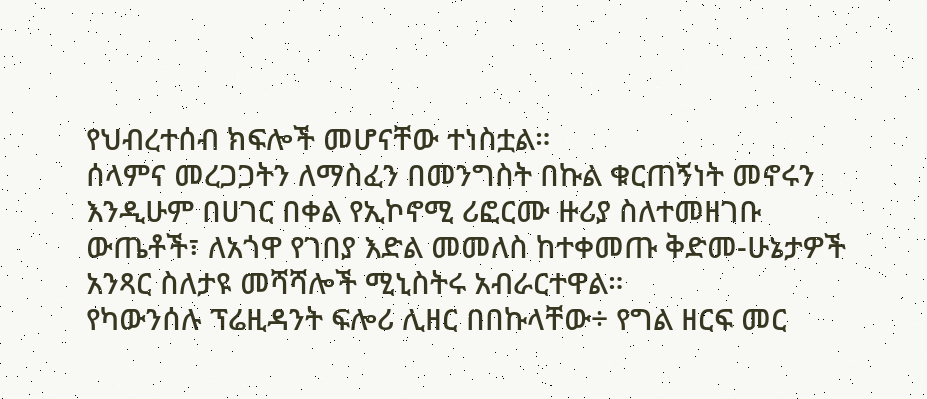የህብረተሰብ ክፍሎች መሆናቸው ተነስቷል።
ሰላምና መረጋጋትን ለማስፈን በመንግስት በኩል ቁርጠኝነት መኖሩን እንዲሁም በሀገር በቀል የኢኮኖሚ ሪፎርሙ ዙሪያ ስለተመዘገቡ ውጤቶች፣ ለአጎዋ የገበያ እድል መመለስ ከተቀመጡ ቅድመ-ሁኔታዎች አንጻር ስለታዩ መሻሻሎች ሚኒስትሩ አብራርተዋል።
የካውንሰሉ ፕሬዚዳንት ፍሎሪ ሊዘር በበኩላቸው÷ የግል ዘርፍ መር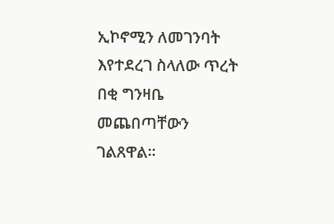ኢኮኖሚን ለመገንባት እየተደረገ ስላለው ጥረት በቂ ግንዛቤ መጨበጣቸውን ገልጸዋል።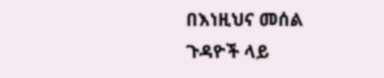በእነዚህና መሰል ጉዳዮች ላይ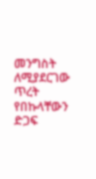መንግስት ለሚያደርገው ጥረት የበኩላቸውን ድጋፍ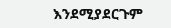እንደሚያደርጉም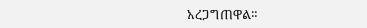አረጋግጠዋል።